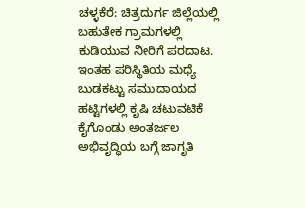ಚಳ್ಳಕೆರೆ: ಚಿತ್ರದುರ್ಗ ಜಿಲ್ಲೆಯಲ್ಲಿ ಬಹುತೇಕ ಗ್ರಾಮಗಳಲ್ಲಿ ಕುಡಿಯುವ ನೀರಿಗೆ ಪರದಾಟ. ಇಂತಹ ಪರಿಸ್ಥಿತಿಯ ಮಧ್ಯೆ ಬುಡಕಟ್ಟು ಸಮುದಾಯದ ಹಟ್ಟಿಗಳಲ್ಲಿ ಕೃಷಿ ಚಟುವಟಿಕೆ ಕೈಗೊಂಡು ಅಂತರ್ಜಲ ಅಭಿವೃದ್ಧಿಯ ಬಗ್ಗೆ ಜಾಗೃತಿ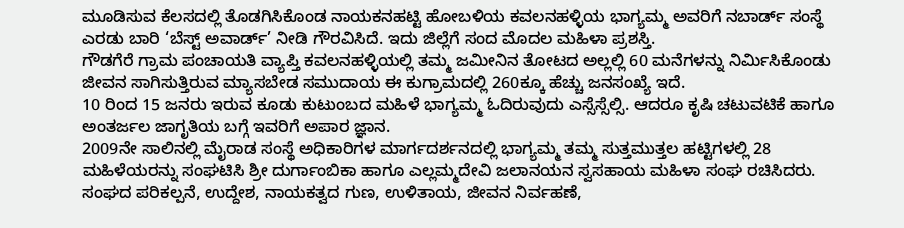ಮೂಡಿಸುವ ಕೆಲಸದಲ್ಲಿ ತೊಡಗಿಸಿಕೊಂಡ ನಾಯಕನಹಟ್ಟಿ ಹೋಬಳಿಯ ಕವಲನಹಳ್ಳಿಯ ಭಾಗ್ಯಮ್ಮ ಅವರಿಗೆ ನಬಾರ್ಡ್ ಸಂಸ್ಥೆ ಎರಡು ಬಾರಿ ‘ಬೆಸ್ಟ್ ಅವಾರ್ಡ್’ ನೀಡಿ ಗೌರವಿಸಿದೆ. ಇದು ಜಿಲ್ಲೆಗೆ ಸಂದ ಮೊದಲ ಮಹಿಳಾ ಪ್ರಶಸ್ತಿ.
ಗೌಡಗೆರೆ ಗ್ರಾಮ ಪಂಚಾಯತಿ ವ್ಯಾಪ್ತಿ ಕವಲನಹಳ್ಳಿಯಲ್ಲಿ ತಮ್ಮ ಜಮೀನಿನ ತೋಟದ ಅಲ್ಲಲ್ಲಿ 60 ಮನೆಗಳನ್ನು ನಿರ್ಮಿಸಿಕೊಂಡು ಜೀವನ ಸಾಗಿಸುತ್ತಿರುವ ಮ್ಯಾಸಬೇಡ ಸಮುದಾಯ ಈ ಕುಗ್ರಾಮದಲ್ಲಿ 260ಕ್ಕೂ ಹೆಚ್ಚು ಜನಸಂಖ್ಯೆ ಇದೆ.
10 ರಿಂದ 15 ಜನರು ಇರುವ ಕೂಡು ಕುಟುಂಬದ ಮಹಿಳೆ ಭಾಗ್ಯಮ್ಮ ಓದಿರುವುದು ಎಸ್ಸೆಸ್ಸೆಲ್ಸಿ. ಆದರೂ ಕೃಷಿ ಚಟುವಟಿಕೆ ಹಾಗೂ ಅಂತರ್ಜಲ ಜಾಗೃತಿಯ ಬಗ್ಗೆ ಇವರಿಗೆ ಅಪಾರ ಜ್ಞಾನ.
2009ನೇ ಸಾಲಿನಲ್ಲಿ ಮೈರಾಡ ಸಂಸ್ಥೆ ಅಧಿಕಾರಿಗಳ ಮಾರ್ಗದರ್ಶನದಲ್ಲಿ ಭಾಗ್ಯಮ್ಮ ತಮ್ಮ ಸುತ್ತಮುತ್ತಲ ಹಟ್ಟಿಗಳಲ್ಲಿ 28 ಮಹಿಳೆಯರನ್ನು ಸಂಘಟಿಸಿ ಶ್ರೀ ದುರ್ಗಾಂಬಿಕಾ ಹಾಗೂ ಎಲ್ಲಮ್ಮದೇವಿ ಜಲಾನಯನ ಸ್ವಸಹಾಯ ಮಹಿಳಾ ಸಂಘ ರಚಿಸಿದರು. ಸಂಘದ ಪರಿಕಲ್ಪನೆ, ಉದ್ದೇಶ, ನಾಯಕತ್ವದ ಗುಣ, ಉಳಿತಾಯ, ಜೀವನ ನಿರ್ವಹಣೆ,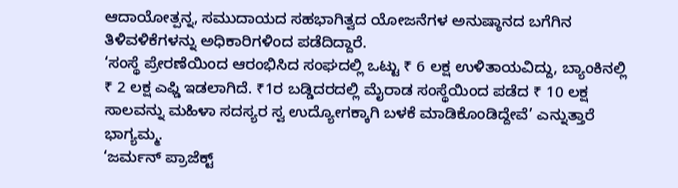ಆದಾಯೋತ್ಪನ್ನ, ಸಮುದಾಯದ ಸಹಭಾಗಿತ್ವದ ಯೋಜನೆಗಳ ಅನುಷ್ಠಾನದ ಬಗೆಗಿನ ತಿಳಿವಳಿಕೆಗಳನ್ನು ಅಧಿಕಾರಿಗಳಿಂದ ಪಡೆದಿದ್ದಾರೆ.
‘ಸಂಸ್ಥೆ ಪ್ರೇರಣೆಯಿಂದ ಆರಂಭಿಸಿದ ಸಂಘದಲ್ಲಿ ಒಟ್ಟು ₹ 6 ಲಕ್ಷ ಉಳಿತಾಯವಿದ್ದು, ಬ್ಯಾಂಕಿನಲ್ಲಿ ₹ 2 ಲಕ್ಷ ಎಫ್ಡಿ ಇಡಲಾಗಿದೆ. ₹1ರ ಬಡ್ಡಿದರದಲ್ಲಿ ಮೈರಾಡ ಸಂಸ್ಥೆಯಿಂದ ಪಡೆದ ₹ 10 ಲಕ್ಷ ಸಾಲವನ್ನು ಮಹಿಳಾ ಸದಸ್ಯರ ಸ್ವ ಉದ್ಯೋಗಕ್ಕಾಗಿ ಬಳಕೆ ಮಾಡಿಕೊಂಡಿದ್ದೇವೆ’ ಎನ್ನುತ್ತಾರೆ ಭಾಗ್ಯಮ್ಮ.
‘ಜರ್ಮನ್ ಪ್ರಾಜೆಕ್ಟ್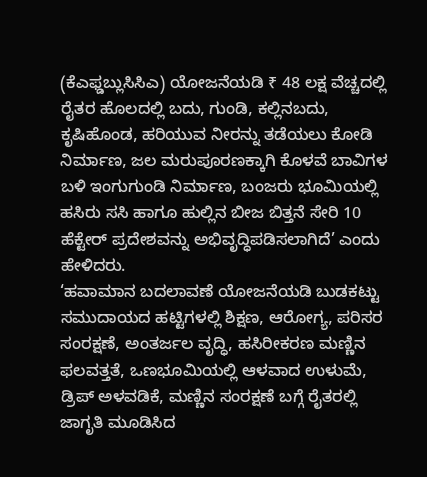(ಕೆಎಫ್ಡಬ್ಲುಸಿಸಿಎ) ಯೋಜನೆಯಡಿ ₹ 48 ಲಕ್ಷ ವೆಚ್ಚದಲ್ಲಿ ರೈತರ ಹೊಲದಲ್ಲಿ ಬದು, ಗುಂಡಿ, ಕಲ್ಲಿನಬದು, ಕೃಷಿಹೊಂಡ, ಹರಿಯುವ ನೀರನ್ನು ತಡೆಯಲು ಕೋಡಿ ನಿರ್ಮಾಣ, ಜಲ ಮರುಪೂರಣಕ್ಕಾಗಿ ಕೊಳವೆ ಬಾವಿಗಳ ಬಳಿ ಇಂಗುಗುಂಡಿ ನಿರ್ಮಾಣ, ಬಂಜರು ಭೂಮಿಯಲ್ಲಿ ಹಸಿರು ಸಸಿ ಹಾಗೂ ಹುಲ್ಲಿನ ಬೀಜ ಬಿತ್ತನೆ ಸೇರಿ 10 ಹೆಕ್ಟೇರ್ ಪ್ರದೇಶವನ್ನು ಅಭಿವೃದ್ಧಿಪಡಿಸಲಾಗಿದೆ’ ಎಂದು ಹೇಳಿದರು.
‘ಹವಾಮಾನ ಬದಲಾವಣೆ ಯೋಜನೆಯಡಿ ಬುಡಕಟ್ಟು ಸಮುದಾಯದ ಹಟ್ಟಿಗಳಲ್ಲಿ ಶಿಕ್ಷಣ, ಆರೋಗ್ಯ, ಪರಿಸರ ಸಂರಕ್ಷಣೆ, ಅಂತರ್ಜಲ ವೃದ್ಧಿ, ಹಸಿರೀಕರಣ ಮಣ್ಣಿನ ಫಲವತ್ತತೆ, ಒಣಭೂಮಿಯಲ್ಲಿ ಆಳವಾದ ಉಳುಮೆ, ಡ್ರಿಪ್ ಅಳವಡಿಕೆ, ಮಣ್ಣಿನ ಸಂರಕ್ಷಣೆ ಬಗ್ಗೆ ರೈತರಲ್ಲಿ ಜಾಗೃತಿ ಮೂಡಿಸಿದ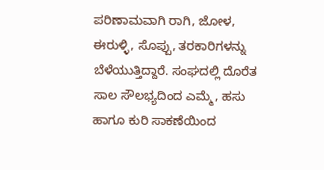ಪರಿಣಾಮವಾಗಿ ರಾಗಿ, ಜೋಳ, ಈರುಳ್ಳಿ, ಸೊಪ್ಪು, ತರಕಾರಿಗಳನ್ನು ಬೆಳೆಯುತ್ತಿದ್ದಾರೆ. ಸಂಘದಲ್ಲಿ ದೊರೆತ ಸಾಲ ಸೌಲಭ್ಯದಿಂದ ಎಮ್ಮೆ, ಹಸು ಹಾಗೂ ಕುರಿ ಸಾಕಣೆಯಿಂದ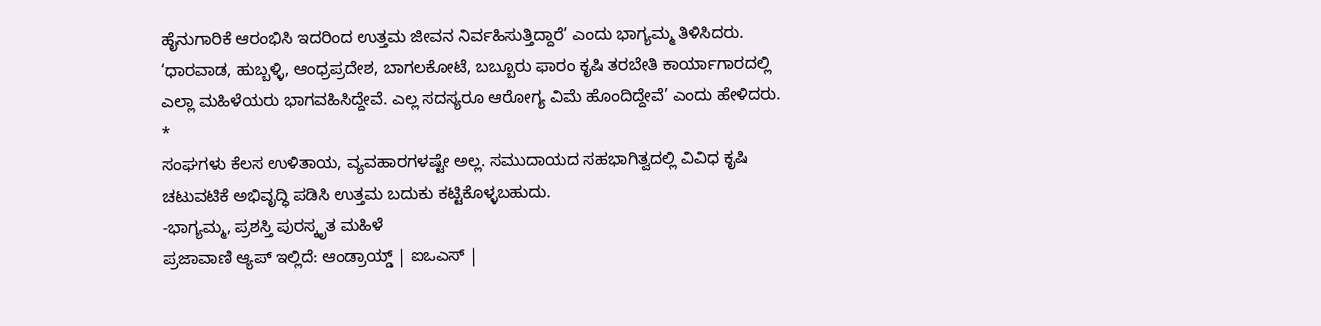ಹೈನುಗಾರಿಕೆ ಆರಂಭಿಸಿ ಇದರಿಂದ ಉತ್ತಮ ಜೀವನ ನಿರ್ವಹಿಸುತ್ತಿದ್ದಾರೆ’ ಎಂದು ಭಾಗ್ಯಮ್ಮ ತಿಳಿಸಿದರು.
‘ಧಾರವಾಡ, ಹುಬ್ಬಳ್ಳಿ, ಆಂಧ್ರಪ್ರದೇಶ, ಬಾಗಲಕೋಟೆ, ಬಬ್ಬೂರು ಫಾರಂ ಕೃಷಿ ತರಬೇತಿ ಕಾರ್ಯಾಗಾರದಲ್ಲಿ ಎಲ್ಲಾ ಮಹಿಳೆಯರು ಭಾಗವಹಿಸಿದ್ದೇವೆ. ಎಲ್ಲ ಸದಸ್ಯರೂ ಆರೋಗ್ಯ ವಿಮೆ ಹೊಂದಿದ್ದೇವೆ’ ಎಂದು ಹೇಳಿದರು.
*
ಸಂಘಗಳು ಕೆಲಸ ಉಳಿತಾಯ, ವ್ಯವಹಾರಗಳಷ್ಟೇ ಅಲ್ಲ. ಸಮುದಾಯದ ಸಹಭಾಗಿತ್ವದಲ್ಲಿ ವಿವಿಧ ಕೃಷಿ ಚಟುವಟಿಕೆ ಅಭಿವೃದ್ಧಿ ಪಡಿಸಿ ಉತ್ತಮ ಬದುಕು ಕಟ್ಟಿಕೊಳ್ಳಬಹುದು.
-ಭಾಗ್ಯಮ್ಮ, ಪ್ರಶಸ್ತಿ ಪುರಸ್ಕೃತ ಮಹಿಳೆ
ಪ್ರಜಾವಾಣಿ ಆ್ಯಪ್ ಇಲ್ಲಿದೆ: ಆಂಡ್ರಾಯ್ಡ್ | ಐಒಎಸ್ |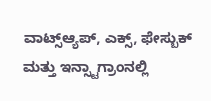ವಾಟ್ಸ್ಆ್ಯಪ್, ಎಕ್ಸ್, ಫೇಸ್ಬುಕ್ ಮತ್ತು ಇನ್ಸ್ಟಾಗ್ರಾಂನಲ್ಲಿ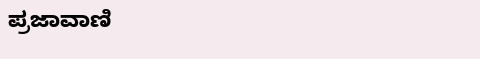ಪ್ರಜಾವಾಣಿ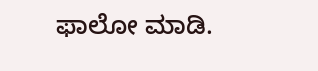ಫಾಲೋ ಮಾಡಿ.